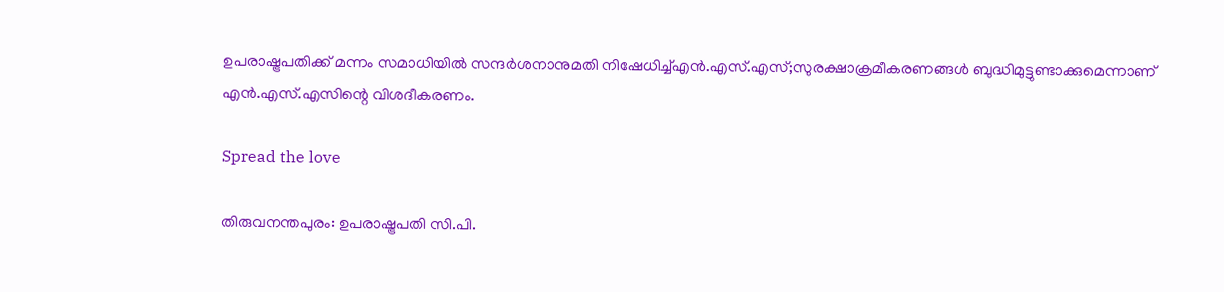ഉപരാഷ്ട്രപതിക്ക് മന്നം സമാധിയിൽ സന്ദർശനാനുമതി നിഷേധിച്ച്എൻ.എസ്.എസ്;സുരക്ഷാക്രമീകരണങ്ങൾ ബുദ്ധിമുട്ടുണ്ടാക്കുമെന്നാണ് എൻ.എസ്.എസിന്റെ വിശദീകരണം.

Spread the love

തിരുവനന്തപുരം: ഉപരാഷ്ട്രപതി സി.പി.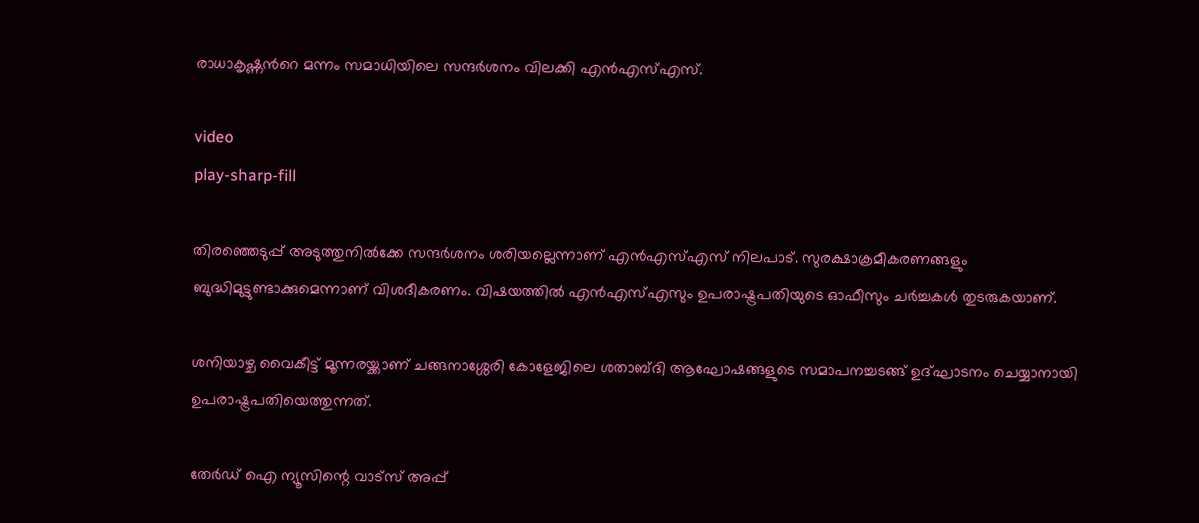രാധാകൃഷ്ണൻറെ മന്നം സമാധിയിലെ സന്ദർശനം വിലക്കി എൻഎസ്എസ്.

video
play-sharp-fill

തിരഞ്ഞെടുപ്പ് അടുത്തുനിൽക്കേ സന്ദർശനം ശരിയല്ലെന്നാണ് എൻഎസ്എസ് നിലപാട്. സുരക്ഷാക്രമീകരണങ്ങളും ബുദ്ധിമുട്ടുണ്ടാക്കുമെന്നാണ് വിശദീകരണം. വിഷയത്തിൽ എൻഎസ്എസും ഉപരാഷ്ട്രപതിയുടെ ഓഫീസും ചർച്ചകൾ തുടരുകയാണ്.

ശനിയാഴ്ച വൈകീട്ട് മൂന്നരയ്ക്കാണ് ചങ്ങനാശ്ശേരി കോളേജിലെ ശതാബ്ദി ആഘോഷങ്ങളുടെ സമാപനച്ചടങ്ങ് ഉദ്ഘാടനം ചെയ്യാനായി ഉപരാഷ്ട്രപതിയെത്തുന്നത്.

തേർഡ് ഐ ന്യൂസിന്റെ വാട്സ് അപ്പ്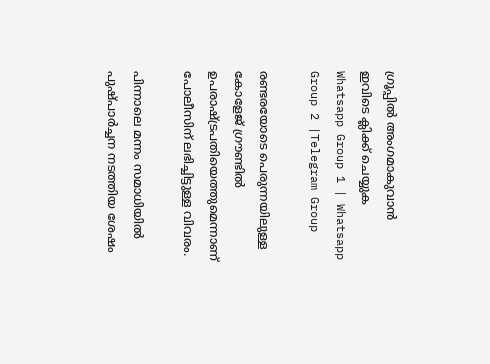ഗ്രൂപ്പിൽ അംഗമാകുവാൻ ഇവിടെ ക്ലിക്ക് ചെയ്യുക
Whatsapp Group 1 | Whatsapp Group 2 |Telegram Group

രണ്ടരയോടെ പെരുന്നയിലുള്ള കോളേജ് ഗ്രൗണ്ടിൽ ഉപരാഷ്ട്രപതിയെത്തുമെന്നാണ് പോലീസിന് ലഭിച്ചിട്ടുള്ള വിവരം.

പിന്നാലെ മന്നം സമാധിയിൽ പുഷ്പാർച്ചന നടത്തിയ ശേഷം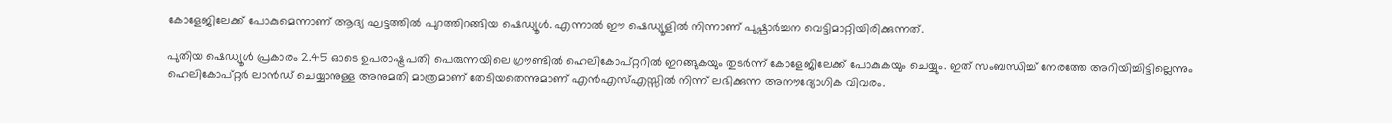കോളേജിലേക്ക് പോകുമെന്നാണ് ആദ്യ ഘട്ടത്തിൽ പുറത്തിറങ്ങിയ ഷെഡ്യൂൾ. എന്നാൽ ഈ ഷെഡ്യൂളിൽ നിന്നാണ് പുഷ്പാർച്ചന വെട്ടിമാറ്റിയിരിക്കുന്നത്.

പുതിയ ഷെഡ്യൂൾ പ്രകാരം 2.45 ഓടെ ഉപരാഷ്ട്രപതി പെരുന്നയിലെ ഗ്രൗണ്ടിൽ ഹെലികോപ്റ്ററിൽ ഇറങ്ങുകയും തുടർന്ന് കോളേജിലേക്ക് പോകുകയും ചെയ്യും. ഇത് സംബന്ധിച്ച് നേരത്തേ അറിയിച്ചിട്ടില്ലെന്നും ഹെലികോപ്റ്റർ ലാൻഡ് ചെയ്യാനുള്ള അനുമതി മാത്രമാണ് തേടിയതെന്നുമാണ് എൻഎസ്എസ്സിൽ നിന്ന് ലഭിക്കുന്ന അനൗദ്യോഗിക വിവരം.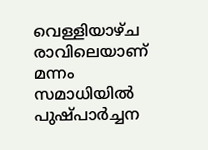വെള്ളിയാഴ്ച രാവിലെയാണ് മന്നം സമാധിയിൽ പുഷ്പാർച്ചന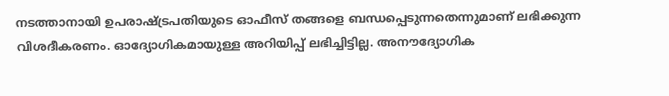നടത്താനായി ഉപരാഷ്ട്രപതിയുടെ ഓഫീസ് തങ്ങളെ ബന്ധപ്പെടുന്നതെന്നുമാണ് ലഭിക്കുന്ന വിശദീകരണം. ഓദ്യോഗികമായുള്ള അറിയിപ്പ് ലഭിച്ചിട്ടില്ല. അനൗദ്യോഗിക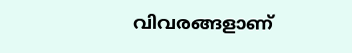വിവരങ്ങളാണ്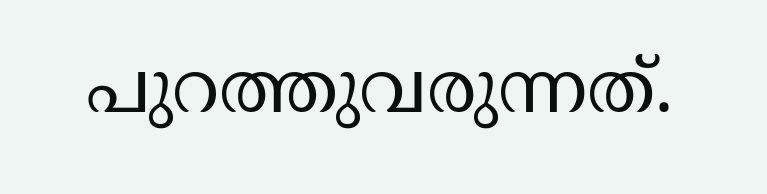പുറത്തുവരുന്നത്.